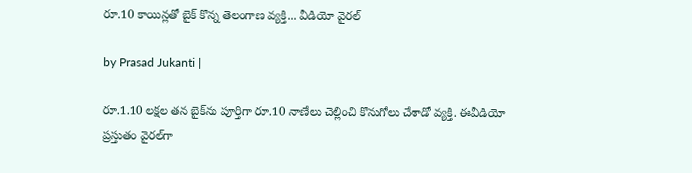రూ.10 కాయిన్లతో బైక్ కొన్న తెలంగాణ వ్యక్తి... వీడియో వైరల్

by Prasad Jukanti |

రూ.1.10 లక్షల తన బైక్‌ను పూర్తిగా రూ.10 నాణేలు చెల్లించి కొనుగోలు చేశాడో వ్యక్తి. ఈవీడియో ప్రస్తుతం వైరల్‌గా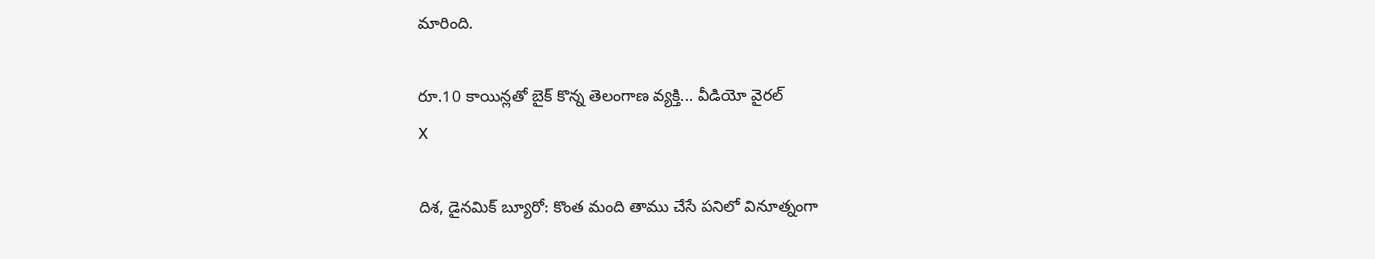మారింది.

రూ.10 కాయిన్లతో బైక్ కొన్న తెలంగాణ వ్యక్తి... వీడియో వైరల్
X

దిశ, డైనమిక్ బ్యూరో: కొంత మంది తాము చేసే పనిలో వినూత్నంగా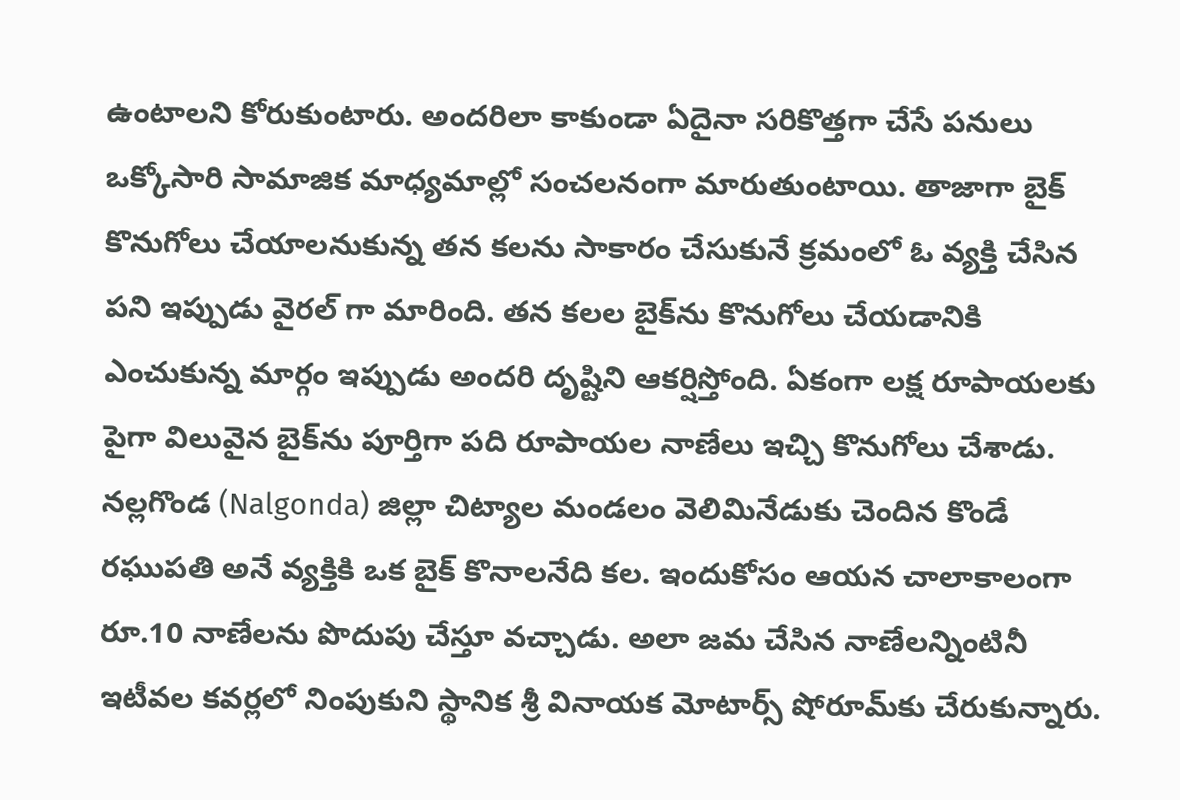ఉంటాలని కోరుకుంటారు. అందరిలా కాకుండా ఏదైనా సరికొత్తగా చేసే పనులు ఒక్కోసారి సామాజిక మాధ్యమాల్లో సంచలనంగా మారుతుంటాయి. తాజాగా బైక్ కొనుగోలు చేయాలనుకున్న తన కలను సాకారం చేసుకునే క్రమంలో ఓ వ్యక్తి చేసిన పని ఇప్పుడు వైరల్ గా మారింది. తన కలల బైక్‌ను కొనుగోలు చేయడానికి ఎంచుకున్న మార్గం ఇప్పుడు అందరి దృష్టిని ఆకర్షిస్తోంది. ఏకంగా లక్ష రూపాయలకు పైగా విలువైన బైక్‌ను పూర్తిగా పది రూపాయల నాణేలు ఇచ్చి కొనుగోలు చేశాడు. నల్లగొండ (Nalgonda) జిల్లా చిట్యాల మండలం వెలిమినేడుకు చెందిన కొండే రఘుపతి అనే వ్యక్తికి ఒక బైక్ కొనాలనేది కల. ఇందుకోసం ఆయన చాలాకాలంగా రూ.10 నాణేలను పొదుపు చేస్తూ వచ్చాడు. అలా జమ చేసిన నాణేలన్నింటినీ ఇటీవల కవర్లలో నింపుకుని స్థానిక శ్రీ వినాయక మోటార్స్ షోరూమ్‌కు చేరుకున్నారు.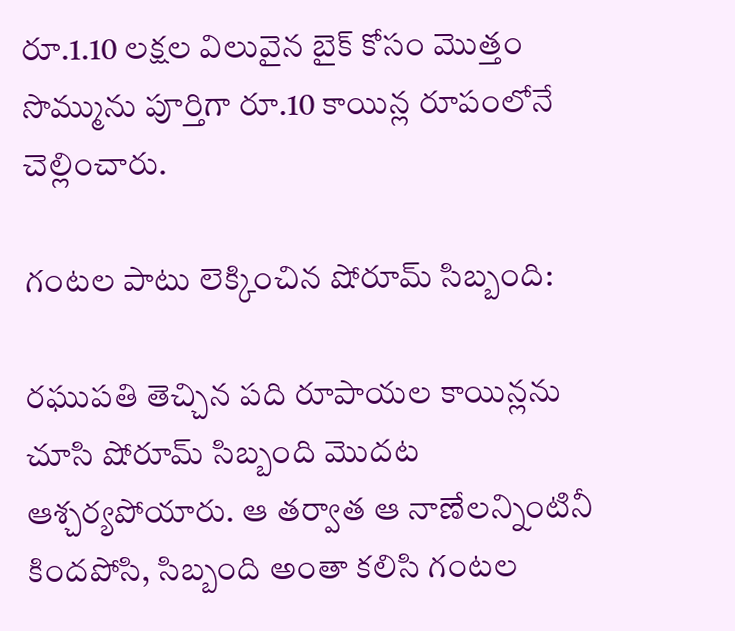రూ.1.10 లక్షల విలువైన బైక్ కోసం మొత్తం సొమ్మును పూర్తిగా రూ.10 కాయిన్ల రూపంలోనే చెల్లించారు.

గంటల పాటు లెక్కించిన షోరూమ్ సిబ్బంది:

రఘుపతి తెచ్చిన పది రూపాయల కాయిన్లను చూసి షోరూమ్ సిబ్బంది మొదట ఆశ్చర్యపోయారు. ఆ తర్వాత ఆ నాణేలన్నింటినీ కిందపోసి, సిబ్బంది అంతా కలిసి గంటల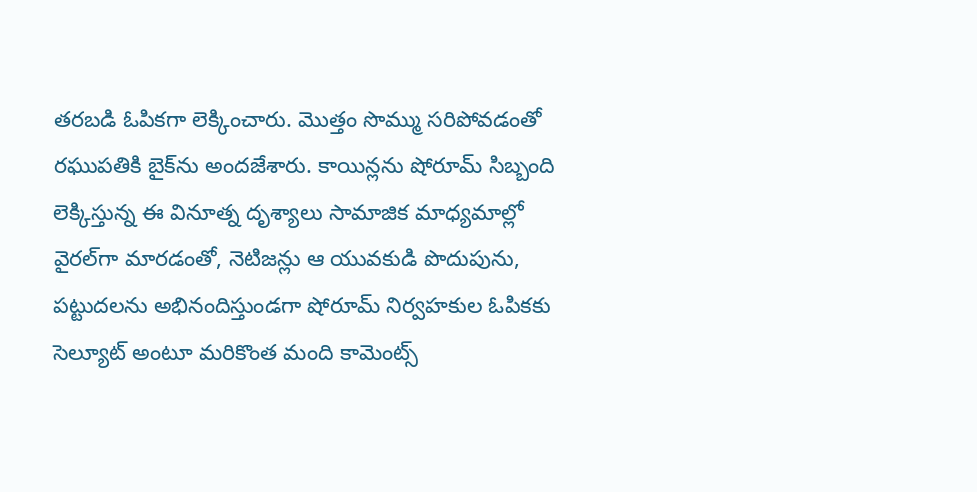తరబడి ఓపికగా లెక్కించారు. మొత్తం సొమ్ము సరిపోవడంతో రఘుపతికి బైక్‌ను అందజేశారు. కాయిన్లను షోరూమ్ సిబ్బంది లెక్కిస్తున్న ఈ వినూత్న దృశ్యాలు సామాజిక మాధ్యమాల్లో వైరల్‌గా మారడంతో, నెటిజన్లు ఆ యువకుడి పొదుపును, పట్టుదలను అభినందిస్తుండగా షోరూమ్ నిర్వహకుల ఓపికకు సెల్యూట్ అంటూ మరికొంత మంది కామెంట్స్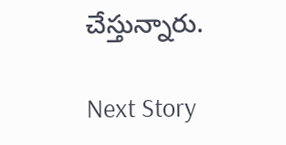చేస్తున్నారు.

Next Story